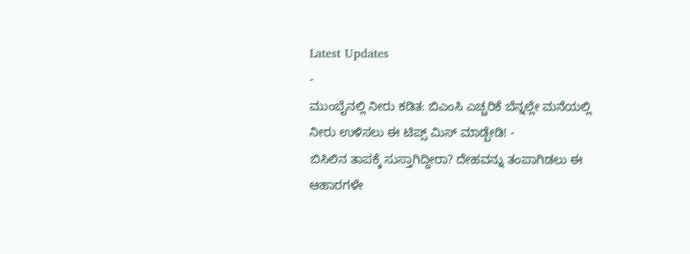Latest Updates
-
ಮುಂಬೈನಲ್ಲಿ ನೀರು ಕಡಿತ: ಬಿಎಂಸಿ ಎಚ್ಚರಿಕೆ ಬೆನ್ನಲ್ಲೇ ಮನೆಯಲ್ಲಿ ನೀರು ಉಳಿಸಲು ಈ ಟಿಪ್ಸ್ ಮಿಸ್ ಮಾಡ್ಬೇಡಿ! -
ಬಿಸಿಲಿನ ತಾಪಕ್ಕೆ ಸುಸ್ತಾಗಿದ್ದೀರಾ? ದೇಹವನ್ನು ತಂಪಾಗಿಡಲು ಈ ಆಹಾರಗಳೇ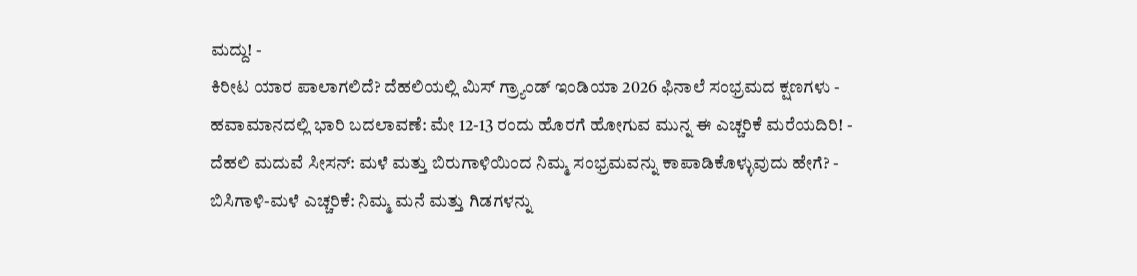ಮದ್ದು! -
ಕಿರೀಟ ಯಾರ ಪಾಲಾಗಲಿದೆ? ದೆಹಲಿಯಲ್ಲಿ ಮಿಸ್ ಗ್ರ್ಯಾಂಡ್ ಇಂಡಿಯಾ 2026 ಫಿನಾಲೆ ಸಂಭ್ರಮದ ಕ್ಷಣಗಳು -
ಹವಾಮಾನದಲ್ಲಿ ಭಾರಿ ಬದಲಾವಣೆ: ಮೇ 12-13 ರಂದು ಹೊರಗೆ ಹೋಗುವ ಮುನ್ನ ಈ ಎಚ್ಚರಿಕೆ ಮರೆಯದಿರಿ! -
ದೆಹಲಿ ಮದುವೆ ಸೀಸನ್: ಮಳೆ ಮತ್ತು ಬಿರುಗಾಳಿಯಿಂದ ನಿಮ್ಮ ಸಂಭ್ರಮವನ್ನು ಕಾಪಾಡಿಕೊಳ್ಳುವುದು ಹೇಗೆ? -
ಬಿಸಿಗಾಳಿ-ಮಳೆ ಎಚ್ಚರಿಕೆ: ನಿಮ್ಮ ಮನೆ ಮತ್ತು ಗಿಡಗಳನ್ನು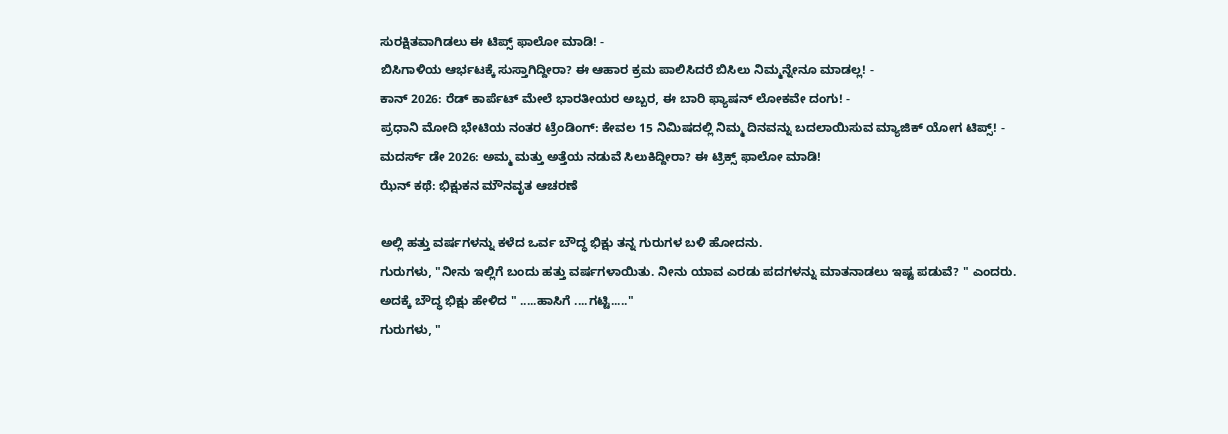ಸುರಕ್ಷಿತವಾಗಿಡಲು ಈ ಟಿಪ್ಸ್ ಫಾಲೋ ಮಾಡಿ! -
ಬಿಸಿಗಾಳಿಯ ಆರ್ಭಟಕ್ಕೆ ಸುಸ್ತಾಗಿದ್ದೀರಾ? ಈ ಆಹಾರ ಕ್ರಮ ಪಾಲಿಸಿದರೆ ಬಿಸಿಲು ನಿಮ್ಮನ್ನೇನೂ ಮಾಡಲ್ಲ! -
ಕಾನ್ 2026: ರೆಡ್ ಕಾರ್ಪೆಟ್ ಮೇಲೆ ಭಾರತೀಯರ ಅಬ್ಬರ, ಈ ಬಾರಿ ಫ್ಯಾಷನ್ ಲೋಕವೇ ದಂಗು! -
ಪ್ರಧಾನಿ ಮೋದಿ ಭೇಟಿಯ ನಂತರ ಟ್ರೆಂಡಿಂಗ್: ಕೇವಲ 15 ನಿಮಿಷದಲ್ಲಿ ನಿಮ್ಮ ದಿನವನ್ನು ಬದಲಾಯಿಸುವ ಮ್ಯಾಜಿಕ್ ಯೋಗ ಟಿಪ್ಸ್! -
ಮದರ್ಸ್ ಡೇ 2026: ಅಮ್ಮ ಮತ್ತು ಅತ್ತೆಯ ನಡುವೆ ಸಿಲುಕಿದ್ದೀರಾ? ಈ ಟ್ರಿಕ್ಸ್ ಫಾಲೋ ಮಾಡಿ!
ಝೆನ್ ಕಥೆ: ಭಿಕ್ಷುಕನ ಮೌನವೃತ ಆಚರಣೆ

ಅಲ್ಲಿ ಹತ್ತು ವರ್ಷಗಳನ್ನು ಕಳೆದ ಒರ್ವ ಬೌದ್ಧ ಭಿಕ್ಷು ತನ್ನ ಗುರುಗಳ ಬಳಿ ಹೋದನು.
ಗುರುಗಳು, "ನೀನು ಇಲ್ಲಿಗೆ ಬಂದು ಹತ್ತು ವರ್ಷಗಳಾಯಿತು. ನೀನು ಯಾವ ಎರಡು ಪದಗಳನ್ನು ಮಾತನಾಡಲು ಇಷ್ಟ ಪಡುವೆ? " ಎಂದರು.
ಅದಕ್ಕೆ ಬೌದ್ಧ ಭಿಕ್ಷು ಹೇಳಿದ " .....ಹಾಸಿಗೆ ....ಗಟ್ಟಿ....."
ಗುರುಗಳು, "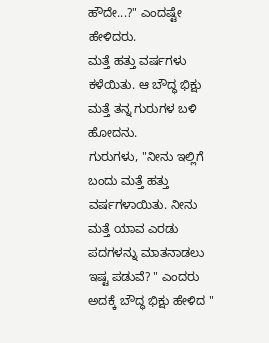ಹೌದೇ...?" ಎಂದಷ್ಟೇ ಹೇಳಿದರು.
ಮತ್ತೆ ಹತ್ತು ವರ್ಷಗಳು ಕಳೆಯಿತು. ಆ ಬೌದ್ಧ ಭಿಕ್ಷು ಮತ್ತೆ ತನ್ನ ಗುರುಗಳ ಬಳಿ ಹೋದನು.
ಗುರುಗಳು, "ನೀನು ಇಲ್ಲಿಗೆ ಬಂದು ಮತ್ತೆ ಹತ್ತು ವರ್ಷಗಳಾಯಿತು. ನೀನು ಮತ್ತೆ ಯಾವ ಎರಡು ಪದಗಳನ್ನು ಮಾತನಾಡಲು ಇಷ್ಟ ಪಡುವೆ? " ಎಂದರು
ಅದಕ್ಕೆ ಬೌದ್ಧ ಭಿಕ್ಷು ಹೇಳಿದ "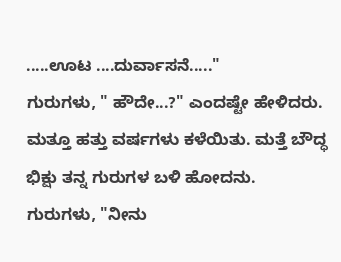.....ಊಟ ....ದುರ್ವಾಸನೆ....."
ಗುರುಗಳು, " ಹೌದೇ...?" ಎಂದಷ್ಟೇ ಹೇಳಿದರು.
ಮತ್ತೂ ಹತ್ತು ವರ್ಷಗಳು ಕಳೆಯಿತು. ಮತ್ತೆ ಬೌದ್ಧ ಭಿಕ್ಷು ತನ್ನ ಗುರುಗಳ ಬಳಿ ಹೋದನು.
ಗುರುಗಳು, "ನೀನು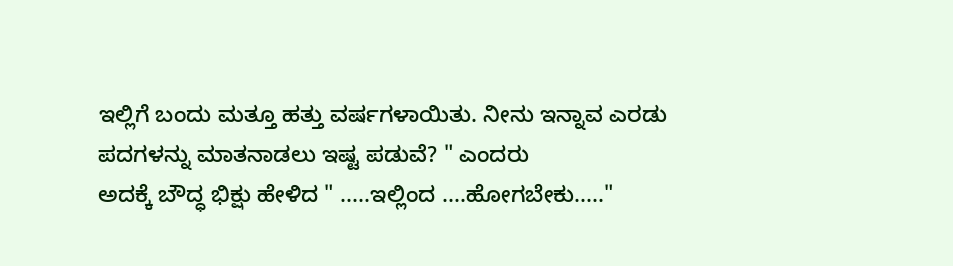ಇಲ್ಲಿಗೆ ಬಂದು ಮತ್ತೂ ಹತ್ತು ವರ್ಷಗಳಾಯಿತು. ನೀನು ಇನ್ನಾವ ಎರಡು ಪದಗಳನ್ನು ಮಾತನಾಡಲು ಇಷ್ಟ ಪಡುವೆ? " ಎಂದರು
ಅದಕ್ಕೆ ಬೌದ್ಧ ಭಿಕ್ಷು ಹೇಳಿದ " .....ಇಲ್ಲಿಂದ ....ಹೋಗಬೇಕು....."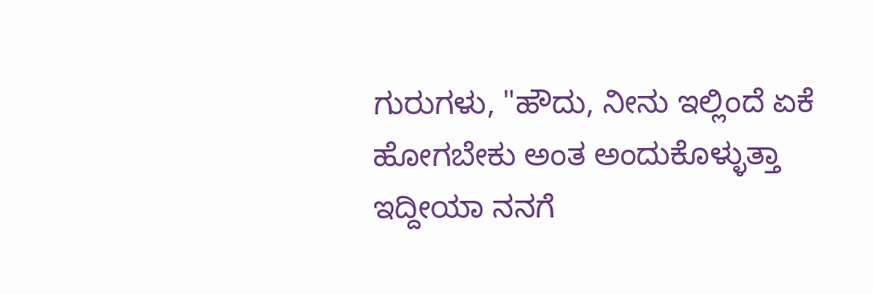ಗುರುಗಳು, "ಹೌದು, ನೀನು ಇಲ್ಲಿಂದೆ ಏಕೆ ಹೋಗಬೇಕು ಅಂತ ಅಂದುಕೊಳ್ಳುತ್ತಾ ಇದ್ದೀಯಾ ನನಗೆ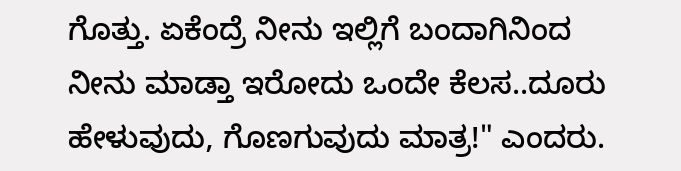ಗೊತ್ತು. ಏಕೆಂದ್ರೆ ನೀನು ಇಲ್ಲಿಗೆ ಬಂದಾಗಿನಿಂದ ನೀನು ಮಾಡ್ತಾ ಇರೋದು ಒಂದೇ ಕೆಲಸ..ದೂರು ಹೇಳುವುದು, ಗೊಣಗುವುದು ಮಾತ್ರ!" ಎಂದರು.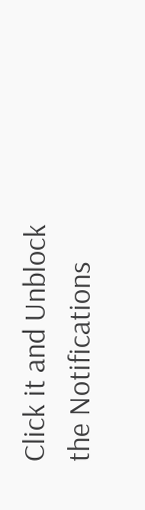Click it and Unblock the Notifications